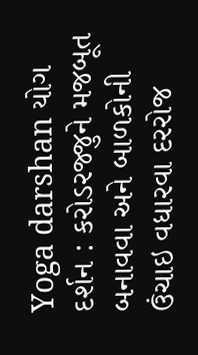Yoga darshan યોગ દર્શન : કરોડરજ્જુને મજબૂત બનાવવા અને બાળકોની ઉંચાઇ વધારવા દરરોજ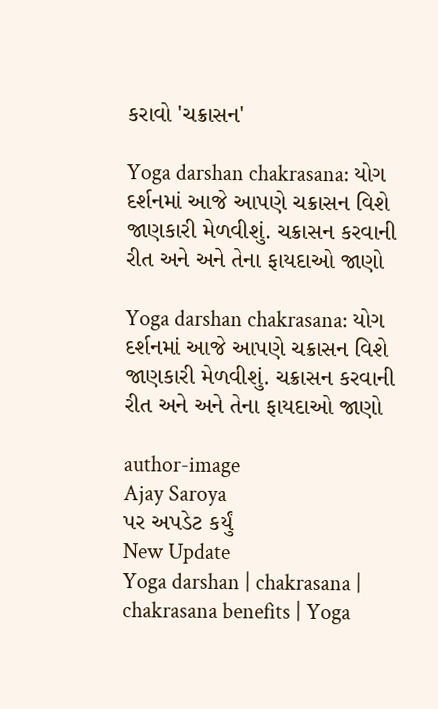કરાવો 'ચક્રાસન'

Yoga darshan chakrasana: યોગ દર્શનમાં આજે આપણે ચક્રાસન વિશે જાણકારી મેળવીશું. ચક્રાસન કરવાની રીત અને અને તેના ફાયદાઓ જાણો

Yoga darshan chakrasana: યોગ દર્શનમાં આજે આપણે ચક્રાસન વિશે જાણકારી મેળવીશું. ચક્રાસન કરવાની રીત અને અને તેના ફાયદાઓ જાણો

author-image
Ajay Saroya
પર અપડેટ કર્યું
New Update
Yoga darshan | chakrasana | chakrasana benefits | Yoga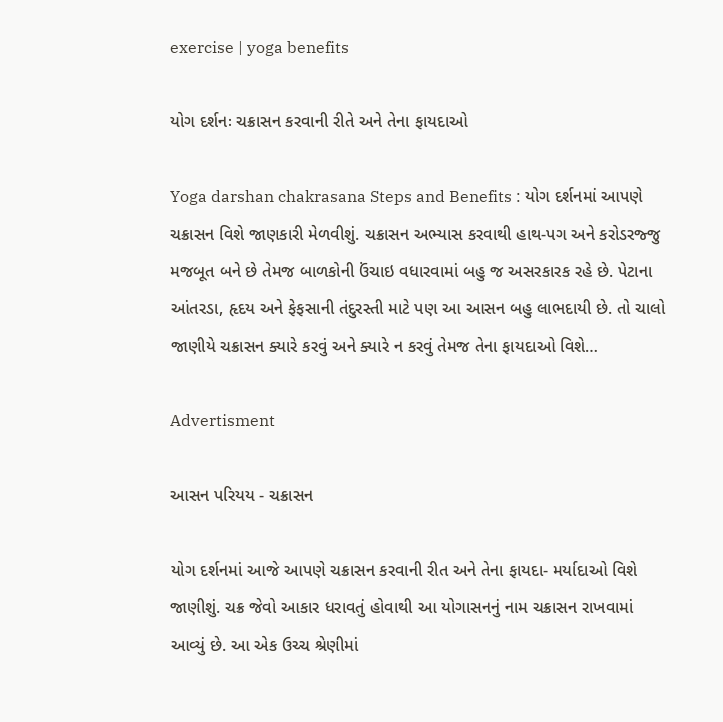exercise | yoga benefits

યોગ દર્શનઃ ચક્રાસન કરવાની રીતે અને તેના ફાયદાઓ

Yoga darshan chakrasana Steps and Benefits : યોગ દર્શનમાં આપણે ચક્રાસન વિશે જાણકારી મેળવીશું. ચક્રાસન અભ્યાસ કરવાથી હાથ-પગ અને કરોડરજ્જુ મજબૂત બને છે તેમજ બાળકોની ઉંચાઇ વધારવામાં બહુ જ અસરકારક રહે છે. પેટાના આંતરડા, હૃદય અને ફેફસાની તંદુરસ્તી માટે પણ આ આસન બહુ લાભદાયી છે. તો ચાલો જાણીયે ચક્રાસન ક્યારે કરવું અને ક્યારે ન કરવું તેમજ તેના ફાયદાઓ વિશે…

Advertisment

આસન પરિયય - ચક્રાસન

યોગ દર્શનમાં આજે આપણે ચક્રાસન કરવાની રીત અને તેના ફાયદા- મર્યાદાઓ વિશે જાણીશું. ચક્ર જેવો આકાર ધરાવતું હોવાથી આ યોગાસનનું નામ ચક્રાસન રાખવામાં આવ્યું છે. આ એક ઉચ્ચ શ્રેણીમાં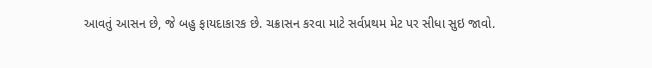આવતું આસન છે, જે બહુ ફાયદાકારક છે. ચક્રાસન કરવા માટે સર્વપ્રથમ મેટ પર સીધા સુઇ જાવો.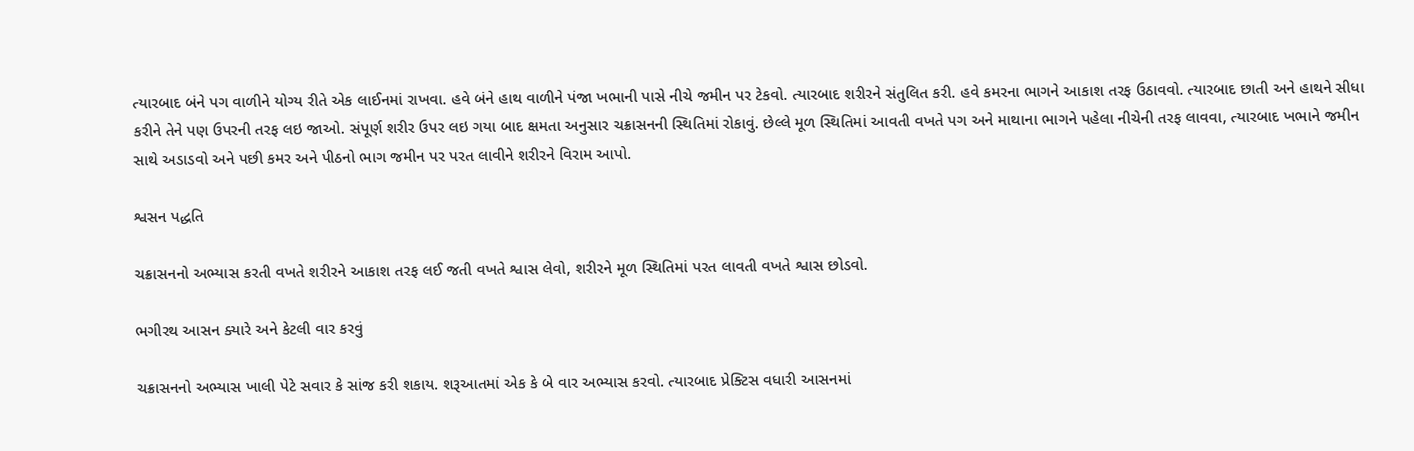ત્યારબાદ બંને પગ વાળીને યોગ્ય રીતે એક લાઈનમાં રાખવા. હવે બંને હાથ વાળીને પંજા ખભાની પાસે નીચે જમીન પર ટેકવો. ત્યારબાદ શરીરને સંતુલિત કરી. હવે કમરના ભાગને આકાશ તરફ ઉઠાવવો. ત્યારબાદ છાતી અને હાથને સીધા કરીને તેને પણ ઉપરની તરફ લઇ જાઓ. સંપૂર્ણ શરીર ઉપર લઇ ગયા બાદ ક્ષમતા અનુસાર ચક્રાસનની સ્થિતિમાં રોકાવું. છેલ્લે મૂળ સ્થિતિમાં આવતી વખતે પગ અને માથાના ભાગને પહેલા નીચેની તરફ લાવવા, ત્યારબાદ ખભાને જમીન સાથે અડાડવો અને પછી કમર અને પીઠનો ભાગ જમીન પર પરત લાવીને શરીરને વિરામ આપો.

શ્વસન પદ્ધતિ

ચક્રાસનનો અભ્યાસ કરતી વખતે શરીરને આકાશ તરફ લઈ જતી વખતે શ્વાસ લેવો, શરીરને મૂળ સ્થિતિમાં પરત લાવતી વખતે શ્વાસ છોડવો.

ભગીરથ આસન ક્યારે અને કેટલી વાર કરવું

ચક્રાસનનો અભ્યાસ ખાલી પેટે સવાર કે સાંજ કરી શકાય. શરૂઆતમાં એક કે બે વાર અભ્યાસ કરવો. ત્યારબાદ પ્રેક્ટિસ વધારી આસનમાં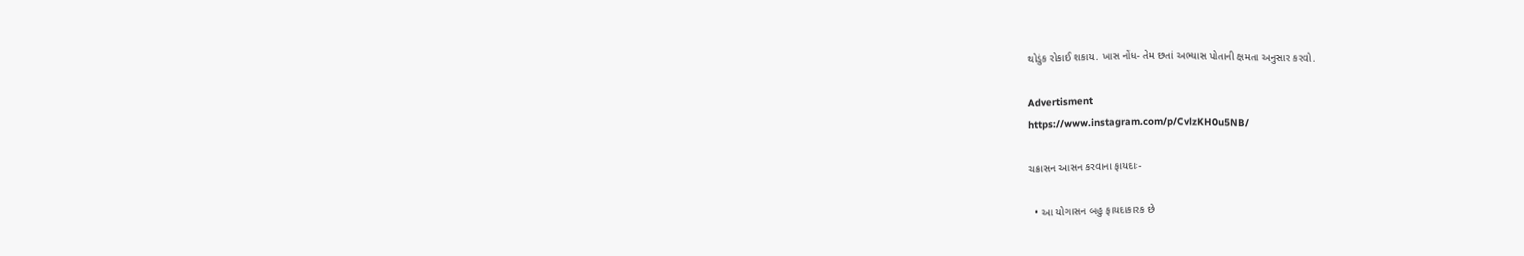થોડુંક રોકાઈ શકાય. ખાસ નોંધ- તેમ છતાં અભ્યાસ પોતાની ક્ષમતા અનુસાર કરવો.

Advertisment
https://www.instagram.com/p/CvlzKH0u5NB/

ચક્રાસન આસન કરવાના ફાયદાઃ-

  • આ યોગાસન બહુ ફાયદાકારક છે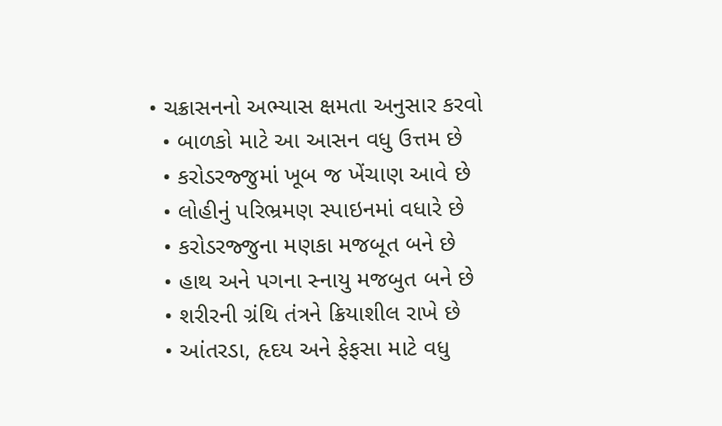• ચક્રાસનનો અભ્યાસ ક્ષમતા અનુસાર કરવો
  • બાળકો માટે આ આસન વધુ ઉત્તમ છે
  • કરોડરજ્જુમાં ખૂબ જ ખેંચાણ આવે છે
  • લોહીનું પરિભ્રમણ સ્પાઇનમાં વધારે છે
  • કરોડરજ્જુના મણકા મજબૂત બને છે
  • હાથ અને પગના સ્નાયુ મજબુત બને છે
  • શરીરની ગ્રંથિ તંત્રને ક્રિયાશીલ રાખે છે
  • આંતરડા, હૃદય અને ફેફસા માટે વધુ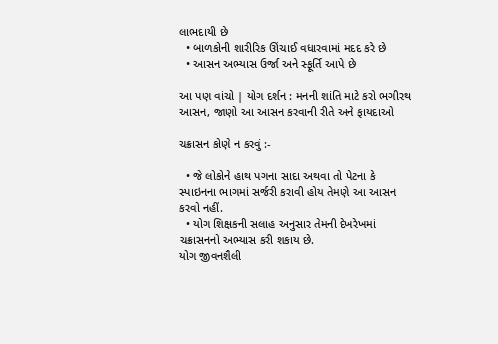લાભદાયી છે
  • બાળકોની શારીરિક ઊંચાઈ વધારવામાં મદદ કરે છે
  • આસન અભ્યાસ ઉર્જા અને સ્ફૂર્તિ આપે છે

આ પણ વાંચો | યોગ દર્શન : મનની શાંતિ માટે કરો ભગીરથ આસન, જાણો આ આસન કરવાની રીતે અને ફાયદાઓ

ચક્રાસન કોણે ન કરવું :-

  • જે લોકોને હાથ પગના સાદા અથવા તો પેટના કે સ્પાઇનના ભાગમાં સર્જરી કરાવી હોય તેમણે આ આસન કરવો નહીં.
  • યોગ શિક્ષકની સલાહ અનુસાર તેમની દેખરેખમાં ચક્રાસનનો અભ્યાસ કરી શકાય છે.
યોગ જીવનશૈલી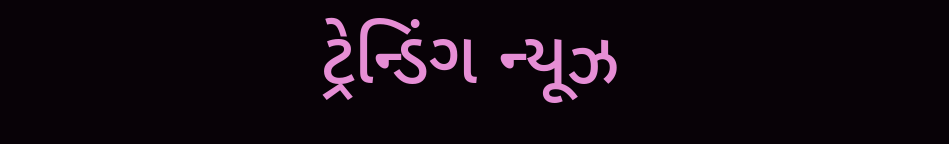ટ્રેન્ડિંગ ન્યૂઝ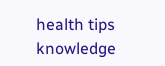health tips knowledge